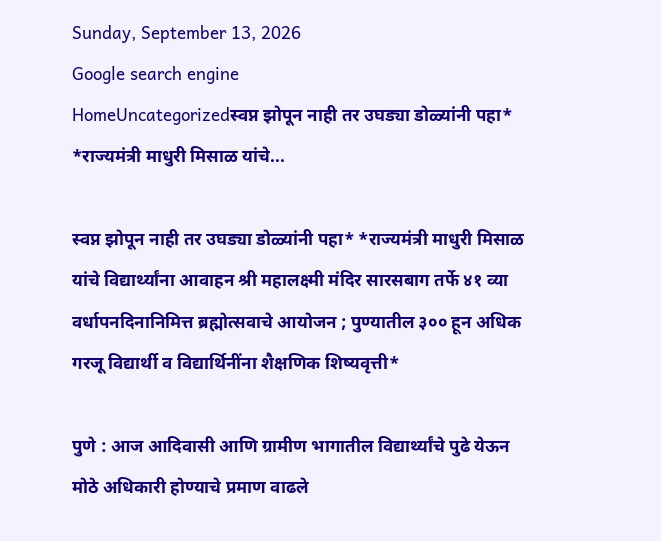Sunday, September 13, 2026
Google search engine
HomeUncategorizedस्वप्न झोपून नाही तर उघड्या डोळ्यांनी पहा* *राज्यमंत्री माधुरी मिसाळ यांचे...

स्वप्न झोपून नाही तर उघड्या डोळ्यांनी पहा* *राज्यमंत्री माधुरी मिसाळ यांचे विद्यार्थ्यांना आवाहन श्री महालक्ष्मी मंदिर सारसबाग तर्फे ४१ व्या वर्धापनदिनानिमित्त ब्रह्मोत्सवाचे आयोजन ; पुण्यातील ३०० हून अधिक गरजू विद्यार्थी व विद्यार्थिनींना शैक्षणिक शिष्यवृत्ती*

पुणे : आज आदिवासी आणि ग्रामीण भागातील विद्यार्थ्यांचे पुढे येऊन मोठे अधिकारी होण्याचे प्रमाण वाढले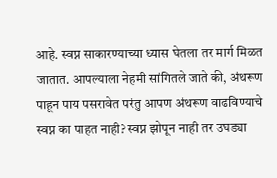आहे. स्वप्न साकारण्याच्या ध्यास घेतला तर मार्ग मिळत जातात. आपल्याला नेहमी सांगितले जाते की, अंथरूण पाहून पाय पसरावेत परंतु आपण अंथरूण वाढविण्याचे स्वप्न का पाहत नाही? स्वप्न झोपून नाही तर उघड्या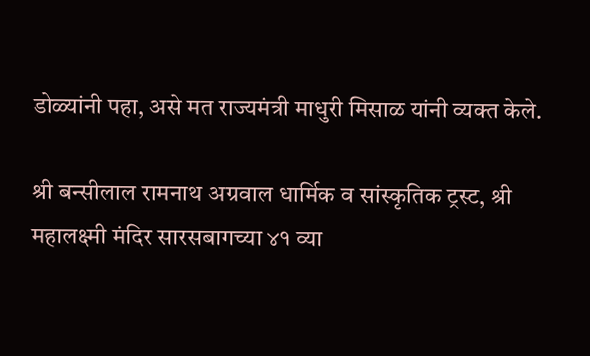डोळ्यांनी पहा, असे मत राज्यमंत्री माधुरी मिसाळ यांनी व्यक्त केले.

श्री बन्सीलाल रामनाथ अग्रवाल धार्मिक व सांस्कृतिक ट्रस्ट, श्री महालक्ष्मी मंदिर सारसबागच्या ४१ व्या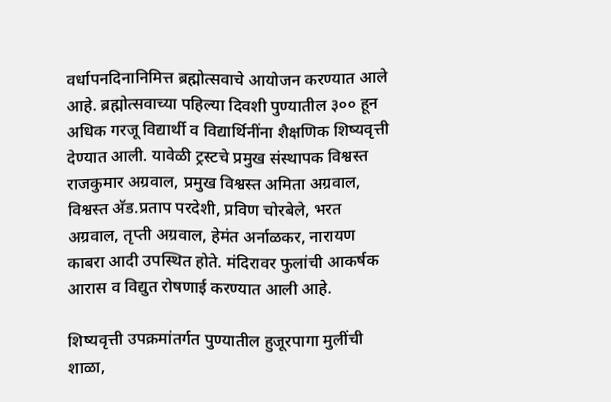वर्धापनदिनानिमित्त ब्रह्मोत्सवाचे आयोजन करण्यात आले आहे. ब्रह्मोत्सवाच्या पहिल्या दिवशी पुण्यातील ३०० हून अधिक गरजू विद्यार्थी व विद्यार्थिनींना शैक्षणिक शिष्यवृत्ती देण्यात आली. यावेळी ट्रस्टचे प्रमुख संस्थापक विश्वस्त राजकुमार अग्रवाल, प्रमुख विश्वस्त अमिता अग्रवाल, विश्वस्त अ‍ॅड.प्रताप परदेशी, प्रविण चोरबेले, भरत अग्रवाल, तृप्ती अग्रवाल, हेमंत अर्नाळकर, नारायण काबरा आदी उपस्थित होते. मंदिरावर फुलांची आकर्षक आरास व विद्युत रोषणाई करण्यात आली आहे.

शिष्यवृत्ती उपक्रमांतर्गत पुण्यातील हुजूरपागा मुलींची शाळा,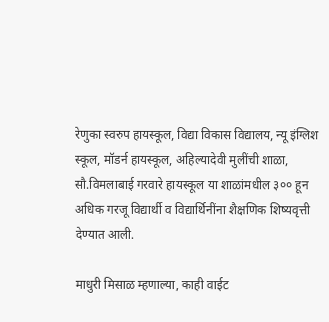रेणुका स्वरुप हायस्कूल, विद्या विकास विद्यालय, न्यू इंग्लिश स्कूल, मॉडर्न हायस्कूल, अहिल्यादेवी मुलींची शाळा, सौ.विमलाबाई गरवारे हायस्कूल या शाळांमधील ३०० हून अधिक गरजू विद्यार्थी व विद्यार्थिनींना शैक्षणिक शिष्यवृत्ती देण्यात आली.

माधुरी मिसाळ म्हणाल्या, काही वाईट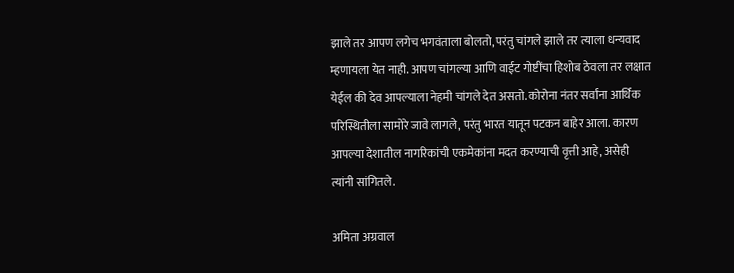झाले तर आपण लगेच भगवंताला बोलतो, परंतु चांगले झाले तर त्याला धन्यवाद म्हणायला येत नाही. आपण चांगल्या आणि वाईट गोष्टींचा हिशोब ठेवला तर लक्षात येईल की देव आपल्याला नेहमी चांगले देत असतो. कोरोना नंतर सर्वांना आर्थिक परिस्थितीला सामोरे जावे लागले, परंतु भारत यातून पटकन बाहेर आला. कारण आपल्या देशातील नागरिकांची एकमेकांना मदत करण्याची वृत्ती आहे, असेही त्यांनी सांगितले.

अमिता अग्रवाल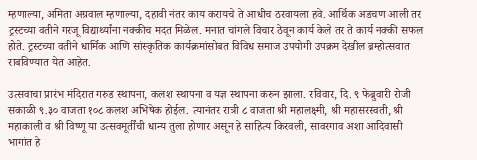म्हणाल्या, अमिता अग्रवाल म्हणाल्या, दहावी नंतर काय करायचे ते आधीच ठरवायला हवे. आर्थिक अडचण आली तर ट्रस्टच्या वतीने गरजू विद्यार्थ्यांना नक्कीच मदत मिळेल. मनात चांगले विचार ठेवून कार्य केले तर ते कार्य नक्की सफल होते. ट्रस्टच्या वतीने धार्मिक आणि सांस्कृतिक कार्यक्रमांसोबत विविध समाज उपयोगी उपक्रम देखील ब्रम्होत्सवात राबविण्यात येत आहेत.

उत्सवाचा प्रारंभ मंदिरात गरुड स्थापना, कलश स्थापना व यज्ञ स्थापना करुन झाला. रविवार, दि. ९ फेब्रुवारी रोजी सकाळी ९.३० वाजता १०८ कलश अभिषेक होईल. त्यानंतर रात्री ८ वाजता श्री महालक्ष्मी, श्री महासरस्वती, श्री महाकाली व श्री विष्णू या उत्सवमूर्तींची धान्य तुला होणार असून हे साहित्य किरवली, सावरगाव अशा आदिवासी भागांत हे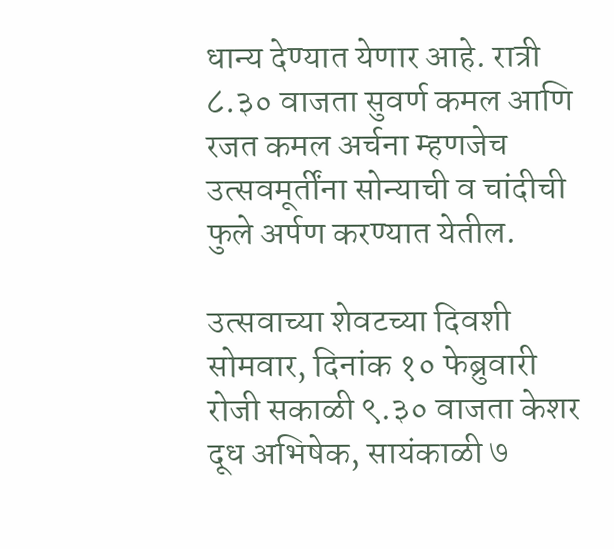धान्य देण्यात येणार आहे. रात्री ८.३० वाजता सुवर्ण कमल आणि रजत कमल अर्चना म्हणजेच उत्सवमूर्तींना सोन्याची व चांदीची फुले अर्पण करण्यात येतील.

उत्सवाच्या शेवटच्या दिवशी सोमवार, दिनांक १० फेब्रुवारी रोजी सकाळी ९.३० वाजता केशर दूध अभिषेक, सायंकाळी ७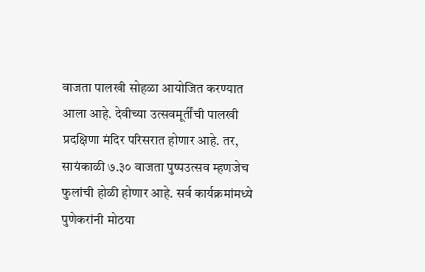वाजता पालखी सोहळा आयोजित करण्यात आला आहे. देवीच्या उत्सवमूर्तींची पालखी प्रदक्षिणा मंदिर परिसरात होणार आहे. तर, सायंकाळी ७.३० वाजता पुष्पउत्सव म्हणजेच फुलांची होळी होणार आहे. सर्व कार्यक्रमांमध्ये पुणेकरांनी मोठया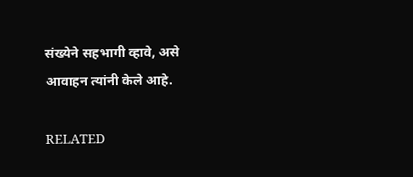संख्येने सहभागी व्हावे, असे आवाहन त्यांनी केले आहे.

RELATED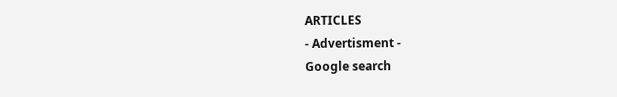ARTICLES
- Advertisment -
Google search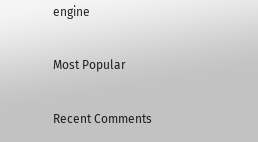engine

Most Popular

Recent Comments